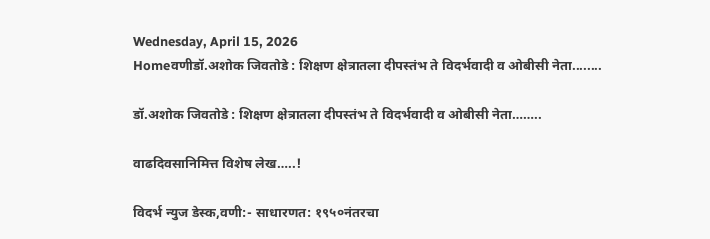Wednesday, April 15, 2026
Homeवणीडॉ.अशोक जिवतोडे : शिक्षण क्षेत्रातला दीपस्तंभ ते विदर्भवादी व ओबीसी नेता........

डॉ.अशोक जिवतोडे : शिक्षण क्षेत्रातला दीपस्तंभ ते विदर्भवादी व ओबीसी नेता……..

वाढदिवसानिमित्त विशेष लेख…..!

विदर्भ न्युज डेस्क,वणी:- साधारणत: १९५०नंतरचा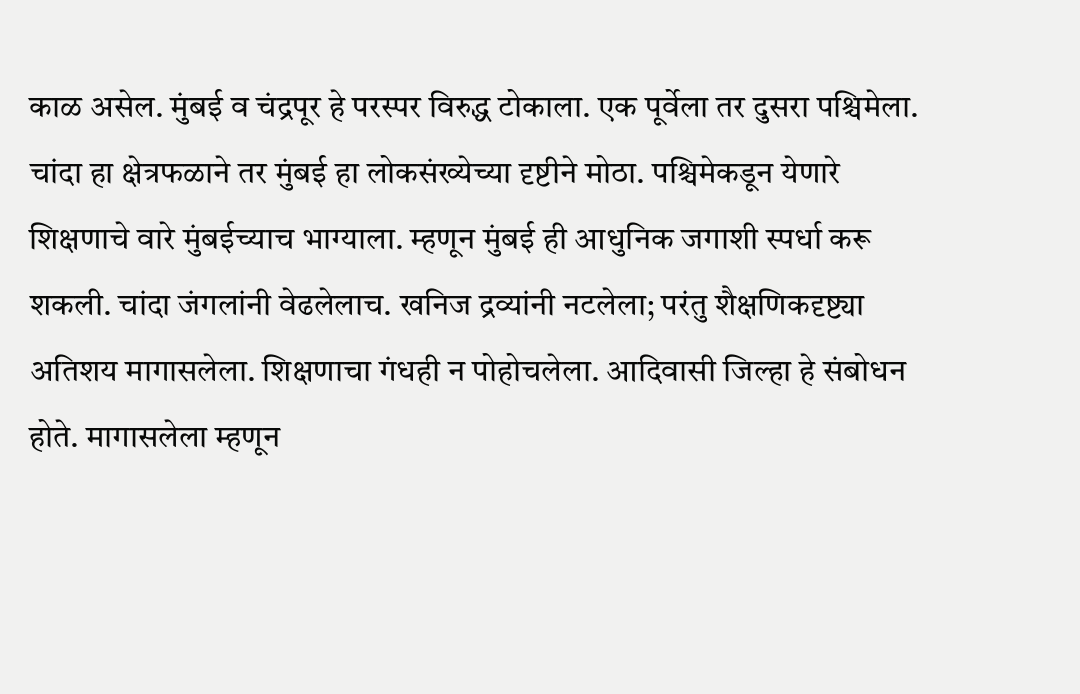काळ असेल. मुंबई व चंद्रपूर हे परस्पर विरुद्ध टोकाला. एक पूर्वेला तर दुसरा पश्चिमेला. चांदा हा क्षेत्रफळाने तर मुंबई हा लोकसंख्येच्या दृष्टीने मोठा. पश्चिमेकडून येणारे शिक्षणाचे वारे मुंबईच्याच भाग्याला. म्हणून मुंबई ही आधुनिक जगाशी स्पर्धा करू शकली. चांदा जंगलांनी वेढलेलाच. खनिज द्रव्यांनी नटलेला; परंतु शैक्षणिकदृष्ट्या अतिशय मागासलेला. शिक्षणाचा गंधही न पोहोचलेला. आदिवासी जिल्हा हे संबोधन होते. मागासलेला म्हणून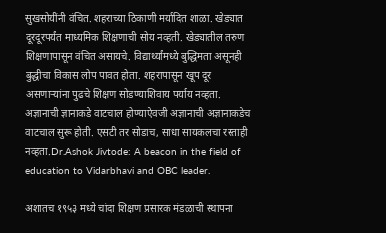सुखसोयींनी वंचित. शहराच्या ठिकाणी मर्यादित शाळा. खेड्यात दूरदूरपर्यंत माध्यमिक शिक्षणाची सोय नव्हती. खेड्यातील तरुण शिक्षणापासून वंचित असायचे. विद्यार्थ्यांमध्ये बुद्धिमता असूनही बुद्धीचा विकास लोप पावत होता. शहरापासून खूप दूर असणाऱ्यांना पुढचे शिक्षण सोडण्याशिवाय पर्याय नव्हता. अज्ञानाची ज्ञानाकडे वाटचाल होण्याऐवजी अज्ञानाची अज्ञानाकडेच वाटचाल सुरू होती. एसटी तर सोडाच, साधा सायकलचा रस्ताही नव्हता.Dr.Ashok Jivtode: A beacon in the field of education to Vidarbhavi and OBC leader.

अशातच १९५३ मध्ये चांदा शिक्षण प्रसारक मंडळाची स्थापना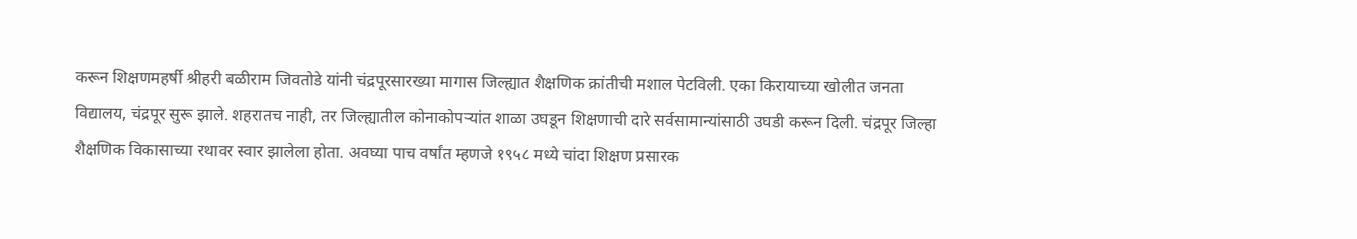करून शिक्षणमहर्षी श्रीहरी बळीराम जिवतोडे यांनी चंद्रपूरसारख्या मागास जिल्ह्यात शैक्षणिक क्रांतीची मशाल पेटविली. एका किरायाच्या खोलीत जनता विद्यालय, चंद्रपूर सुरू झाले. शहरातच नाही, तर जिल्ह्यातील कोनाकोपऱ्यांत शाळा उघडून शिक्षणाची दारे सर्वसामान्यांसाठी उघडी करून दिली. चंद्रपूर जिल्हा शैक्षणिक विकासाच्या रथावर स्वार झालेला होता. अवघ्या पाच वर्षांत म्हणजे १९५८ मध्ये चांदा शिक्षण प्रसारक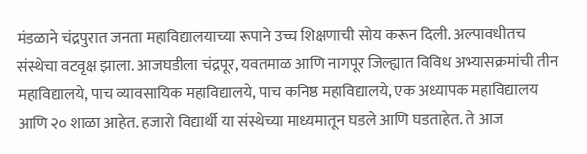मंडळाने चंद्रपुरात जनता महाविद्यालयाच्या रूपाने उच्च शिक्षणाची सोय करून दिली. अल्पावधीतच संस्थेचा वटवृक्ष झाला. आजघडीला चंद्रपूर, यवतमाळ आणि नागपूर जिल्ह्यात विविध अभ्यासक्रमांची तीन महाविद्यालये, पाच व्यावसायिक महाविद्यालये, पाच कनिष्ठ महाविद्यालये, एक अध्यापक महाविद्यालय आणि २० शाळा आहेत. हजारो विद्यार्थी या संस्थेच्या माध्यमातून घडले आणि घडताहेत. ते आज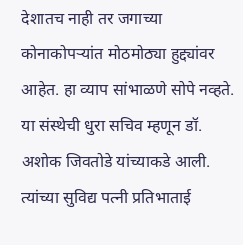देशातच नाही तर जगाच्या कोनाकोपऱ्यांत मोठमोठ्या हुद्द्यांवर आहेत. हा व्याप सांभाळणे सोपे नव्हते. या संस्थेची धुरा सचिव म्हणून डॉ. अशोक जिवतोडे यांच्याकडे आली. त्यांच्या सुविद्य पत्नी प्रतिभाताई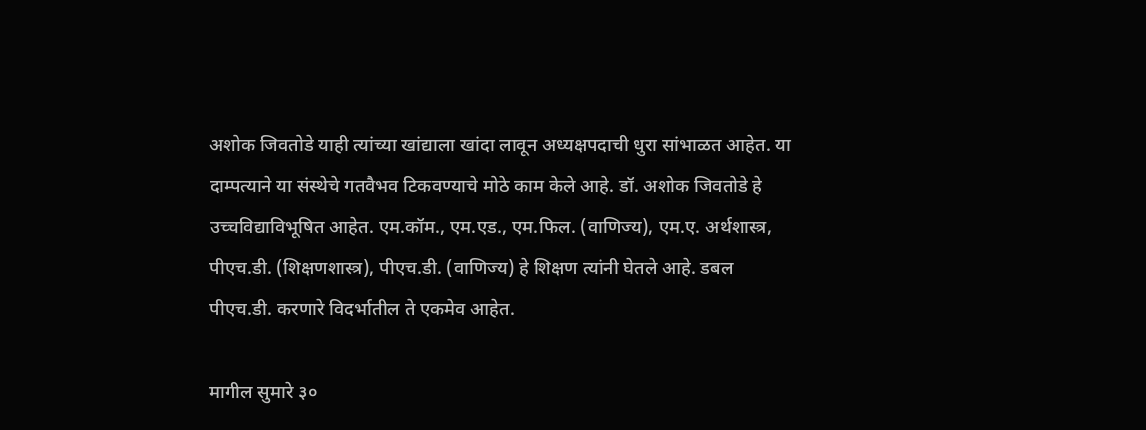अशोक जिवतोडे याही त्यांच्या खांद्याला खांदा लावून अध्यक्षपदाची धुरा सांभाळत आहेत. या दाम्पत्याने या संस्थेचे गतवैभव टिकवण्याचे मोठे काम केले आहे. डॉ. अशोक जिवतोडे हे उच्चविद्याविभूषित आहेत. एम.कॉम., एम.एड., एम.फिल. (वाणिज्य), एम.ए. अर्थशास्त्र, पीएच.डी. (शिक्षणशास्त्र), पीएच.डी. (वाणिज्य) हे शिक्षण त्यांनी घेतले आहे. डबल पीएच.डी. करणारे विदर्भातील ते एकमेव आहेत.

मागील सुमारे ३०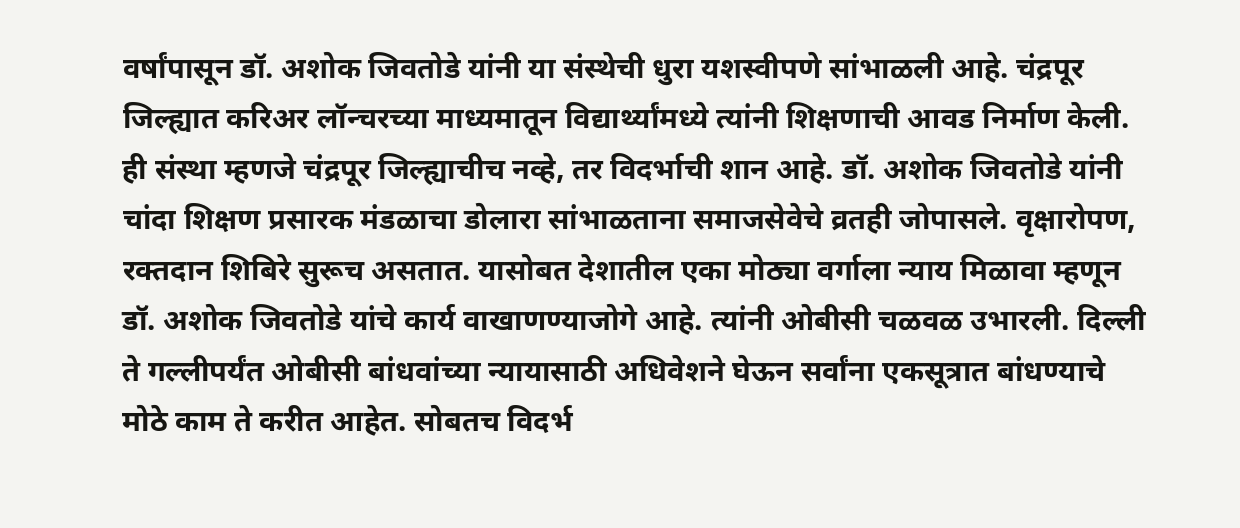वर्षांपासून डॉ. अशोक जिवतोडे यांनी या संस्थेची धुरा यशस्वीपणे सांभाळली आहे. चंद्रपूर जिल्ह्यात करिअर लॉन्चरच्या माध्यमातून विद्यार्थ्यांमध्ये त्यांनी शिक्षणाची आवड निर्माण केली. ही संस्था म्हणजे चंद्रपूर जिल्ह्याचीच नव्हे, तर विदर्भाची शान आहे. डॉ. अशोक जिवतोडे यांनी चांदा शिक्षण प्रसारक मंडळाचा डोलारा सांभाळताना समाजसेवेचे व्रतही जोपासले. वृक्षारोपण, रक्तदान शिबिरे सुरूच असतात. यासोबत देशातील एका मोठ्या वर्गाला न्याय मिळावा म्हणून डॉ. अशोक जिवतोडे यांचे कार्य वाखाणण्याजोगे आहे. त्यांनी ओबीसी चळवळ उभारली. दिल्ली ते गल्लीपर्यंत ओबीसी बांधवांच्या न्यायासाठी अधिवेशने घेऊन सर्वांना एकसूत्रात बांधण्याचे मोठे काम ते करीत आहेत. सोबतच विदर्भ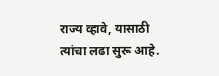राज्य व्हावे, यासाठी त्यांचा लढा सुरू आहे.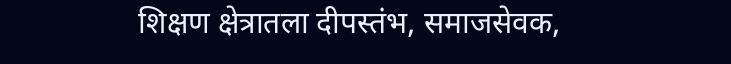शिक्षण क्षेत्रातला दीपस्तंभ, समाजसेवक,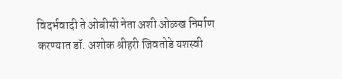विदर्भवादी ते ओबीसी नेता अशी ओळख निर्माण करण्यात डॉ. अशोक श्रीहरी जिवतोडे यशस्वी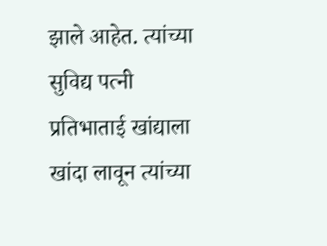झाले आहेत. त्यांच्या सुविद्य पत्नी प्रतिभाताई खांद्याला खांदा लावून त्यांच्या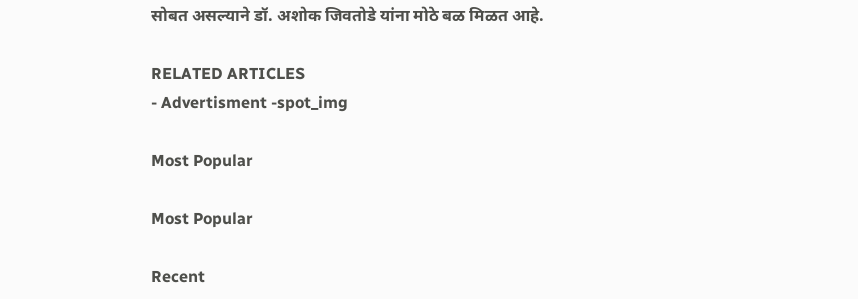सोबत असल्याने डॉ. अशोक जिवतोडे यांना मोठे बळ मिळत आहे.

RELATED ARTICLES
- Advertisment -spot_img

Most Popular

Most Popular

Recent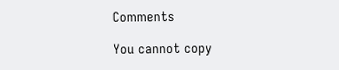Comments

You cannot copy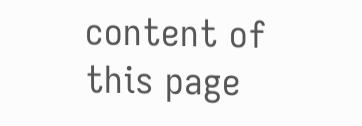content of this page